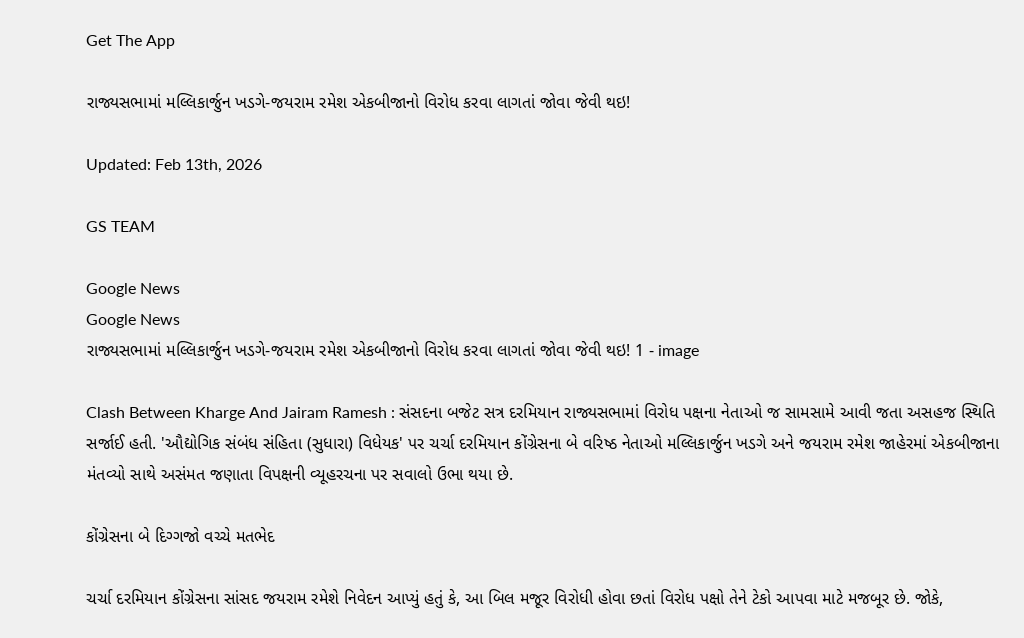Get The App

રાજ્યસભામાં મલ્લિકાર્જુન ખડગે-જયરામ રમેશ એકબીજાનો વિરોધ કરવા લાગતાં જોવા જેવી થઇ!

Updated: Feb 13th, 2026

GS TEAM

Google News
Google News
રાજ્યસભામાં મલ્લિકાર્જુન ખડગે-જયરામ રમેશ એકબીજાનો વિરોધ કરવા લાગતાં જોવા જેવી થઇ! 1 - image

Clash Between Kharge And Jairam Ramesh : સંસદના બજેટ સત્ર દરમિયાન રાજ્યસભામાં વિરોધ પક્ષના નેતાઓ જ સામસામે આવી જતા અસહજ સ્થિતિ સર્જાઈ હતી. 'ઔદ્યોગિક સંબંધ સંહિતા (સુધારા) વિધેયક' પર ચર્ચા દરમિયાન કોંગ્રેસના બે વરિષ્ઠ નેતાઓ મલ્લિકાર્જુન ખડગે અને જયરામ રમેશ જાહેરમાં એકબીજાના મંતવ્યો સાથે અસંમત જણાતા વિપક્ષની વ્યૂહરચના પર સવાલો ઉભા થયા છે.

કોંગ્રેસના બે દિગ્ગજો વચ્ચે મતભેદ

ચર્ચા દરમિયાન કોંગ્રેસના સાંસદ જયરામ રમેશે નિવેદન આપ્યું હતું કે, આ બિલ મજૂર વિરોધી હોવા છતાં વિરોધ પક્ષો તેને ટેકો આપવા માટે મજબૂર છે. જોકે,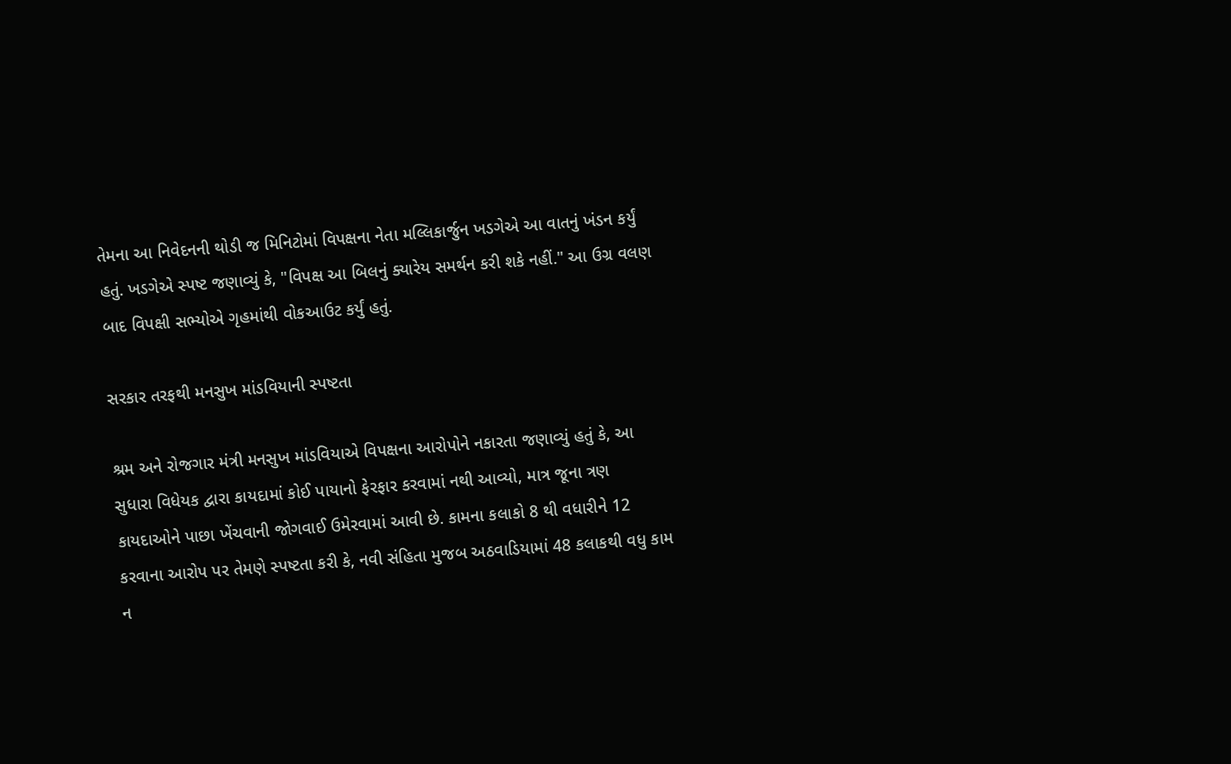તેમના આ નિવેદનની થોડી જ મિનિટોમાં વિપક્ષના નેતા મલ્લિકાર્જુન ખડગેએ આ વાતનું ખંડન કર્યું હતું. ખડગેએ સ્પષ્ટ જણાવ્યું કે, "વિપક્ષ આ બિલનું ક્યારેય સમર્થન કરી શકે નહીં." આ ઉગ્ર વલણ બાદ વિપક્ષી સભ્યોએ ગૃહમાંથી વોકઆઉટ કર્યું હતું.

સરકાર તરફથી મનસુખ માંડવિયાની સ્પષ્ટતા

શ્રમ અને રોજગાર મંત્રી મનસુખ માંડવિયાએ વિપક્ષના આરોપોને નકારતા જણાવ્યું હતું કે, આ સુધારા વિધેયક દ્વારા કાયદામાં કોઈ પાયાનો ફેરફાર કરવામાં નથી આવ્યો, માત્ર જૂના ત્રણ કાયદાઓને પાછા ખેંચવાની જોગવાઈ ઉમેરવામાં આવી છે. કામના કલાકો 8 થી વધારીને 12 કરવાના આરોપ પર તેમણે સ્પષ્ટતા કરી કે, નવી સંહિતા મુજબ અઠવાડિયામાં 48 કલાકથી વધુ કામ ન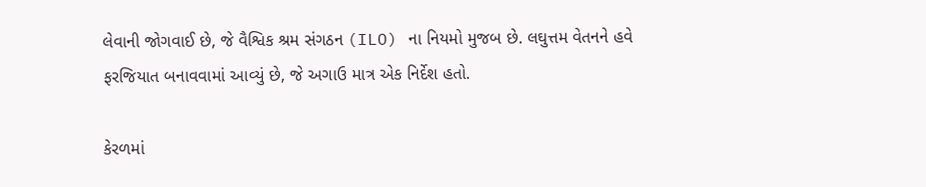લેવાની જોગવાઈ છે, જે વૈશ્વિક શ્રમ સંગઠન (ILO) ના નિયમો મુજબ છે. લઘુત્તમ વેતનને હવે ફરજિયાત બનાવવામાં આવ્યું છે, જે અગાઉ માત્ર એક નિર્દેશ હતો.

કેરળમાં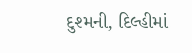દુશ્મની, દિલ્હીમાં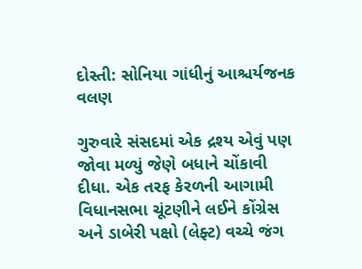દોસ્તી: સોનિયા ગાંધીનું આશ્ચર્યજનક વલણ

ગુરુવારે સંસદમાં એક દ્રશ્ય એવું પણ જોવા મળ્યું જેણે બધાને ચોંકાવી દીધા. એક તરફ કેરળની આગામી વિધાનસભા ચૂંટણીને લઈને કોંગ્રેસ અને ડાબેરી પક્ષો (લેફ્ટ) વચ્ચે જંગ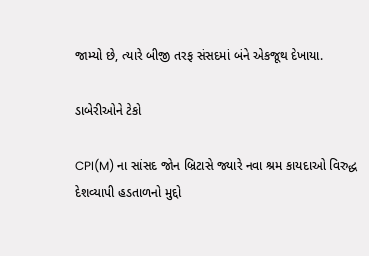જામ્યો છે, ત્યારે બીજી તરફ સંસદમાં બંને એકજૂથ દેખાયા.

ડાબેરીઓને ટેકો

CPI(M) ના સાંસદ જોન બ્રિટાસે જ્યારે નવા શ્રમ કાયદાઓ વિરુદ્ધ દેશવ્યાપી હડતાળનો મુદ્દો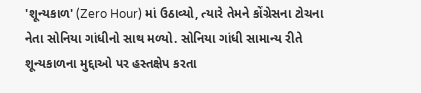'શૂન્યકાળ' (Zero Hour) માં ઉઠાવ્યો, ત્યારે તેમને કોંગ્રેસના ટોચના નેતા સોનિયા ગાંધીનો સાથ મળ્યો. સોનિયા ગાંધી સામાન્ય રીતે શૂન્યકાળના મુદ્દાઓ પર હસ્તક્ષેપ કરતા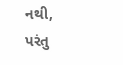નથી, પરંતુ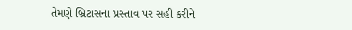તેમણે બ્રિટાસના પ્રસ્તાવ પર સહી કરીને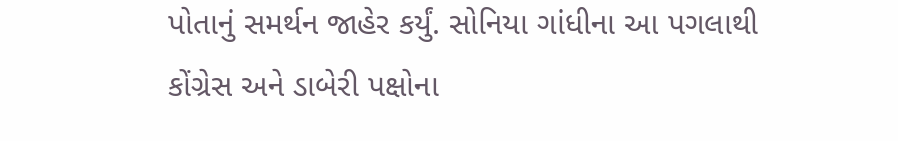પોતાનું સમર્થન જાહેર કર્યું. સોનિયા ગાંધીના આ પગલાથી કોંગ્રેસ અને ડાબેરી પક્ષોના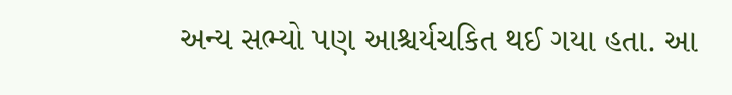અન્ય સભ્યો પણ આશ્ચર્યચકિત થઈ ગયા હતા. આ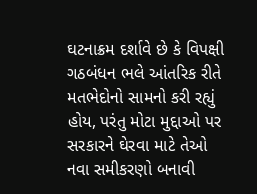ઘટનાક્રમ દર્શાવે છે કે વિપક્ષી ગઠબંધન ભલે આંતરિક રીતે મતભેદોનો સામનો કરી રહ્યું હોય, પરંતુ મોટા મુદ્દાઓ પર સરકારને ઘેરવા માટે તેઓ નવા સમીકરણો બનાવી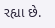રહ્યા છે.